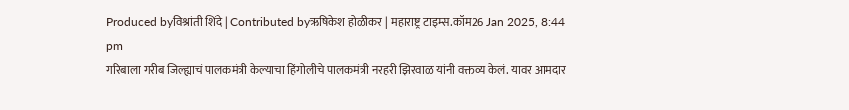Produced byविश्रांती शिंदे | Contributed byऋषिकेश होळीकर | महाराष्ट्र टाइम्स.कॉम26 Jan 2025, 8:44 pm
गरिबाला गरीब जिल्ह्याचं पालकमंत्री केल्याचा हिंगोलीचे पालकमंत्री नरहरी झिरवाळ यांनी वक्तव्य केलं. यावर आमदार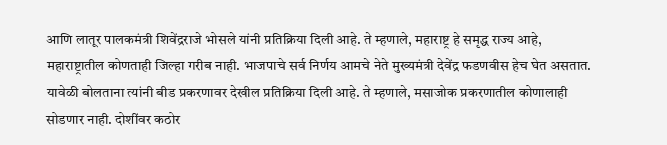आणि लातूर पालकमंत्री शिवेंद्रराजे भोसले यांनी प्रतिक्रिया दिली आहे. ते म्हणाले, महाराष्ट्र हे समृद्ध राज्य आहे, महाराष्ट्रातील कोणताही जिल्हा गरीब नाही. भाजपाचे सर्व निर्णय आमचे नेते मुख्यमंत्री देवेंद्र फडणवीस हेच घेत असतात. यावेळी बोलताना त्यांनी बीड प्रकरणावर देखील प्रतिक्रिया दिली आहे. ते म्हणाले, मसाजोक प्रकरणातील कोणालाही सोडणार नाही. दोशींवर कठोर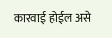कारवाई होईल असे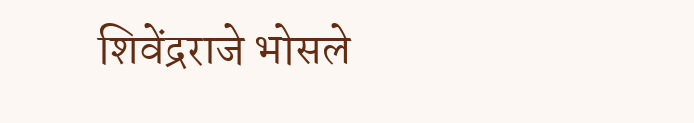शिवेंद्रराजे भोसले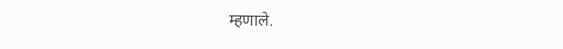म्हणाले.